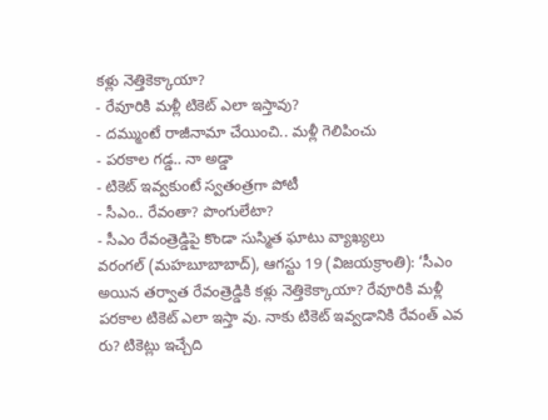కళ్లు నెత్తికెక్కాయా?
- రేవూరికి మళ్లీ టికెట్ ఎలా ఇస్తావు?
- దమ్ముంటే రాజీనామా చేయించి.. మళ్లీ గెలిపించు
- పరకాల గడ్డ.. నా అడ్డా
- టికెట్ ఇవ్వకుంటే స్వతంత్రగా పోటీ
- సీఎం.. రేవంతా? పొంగులేటా?
- సీఎం రేవంత్రెడ్డిపై కొండా సుస్మిత ఘాటు వ్యాఖ్యలు
వరంగల్ (మహబూబాబాద్), ఆగస్టు 19 (విజయక్రాంతి): ‘సీఎం అయిన తర్వాత రేవంత్రెడ్డికి కళ్లు నెత్తికెక్కాయా? రేవూరికి మళ్లీ పరకాల టికెట్ ఎలా ఇస్తా వు. నాకు టికెట్ ఇవ్వడానికి రేవంత్ ఎవ రు? టికెట్లు ఇచ్చేది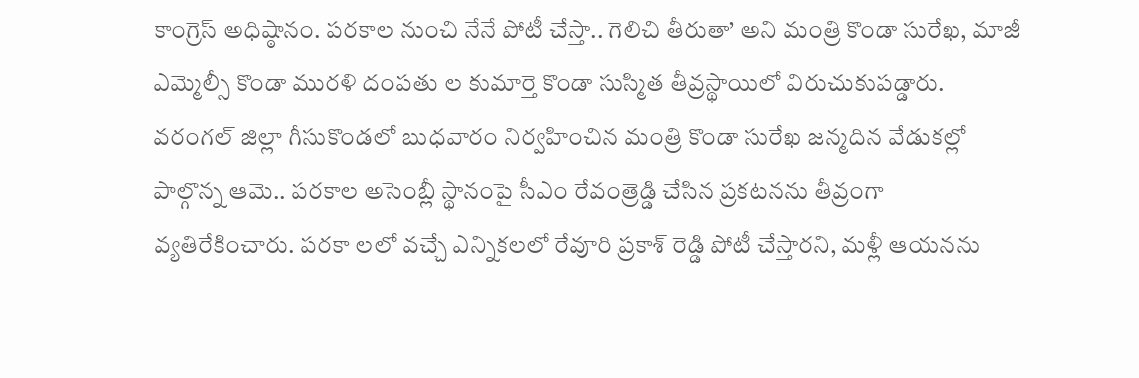కాంగ్రెస్ అధిష్ఠానం. పరకాల నుంచి నేనే పోటీ చేస్తా.. గెలిచి తీరుతా’ అని మంత్రి కొండా సురేఖ, మాజీ ఎమ్మెల్సీ కొండా మురళి దంపతు ల కుమార్తె కొండా సుస్మిత తీవ్రస్థాయిలో విరుచుకుపడ్డారు.
వరంగల్ జిల్లా గీసుకొండలో బుధవారం నిర్వహించిన మంత్రి కొండా సురేఖ జన్మదిన వేడుకల్లో పాల్గొన్న ఆమె.. పరకాల అసెంబ్లీ స్థానంపై సీఎం రేవంత్రెడ్డి చేసిన ప్రకటనను తీవ్రంగా వ్యతిరేకించారు. పరకా లలో వచ్చే ఎన్నికలలో రేవూరి ప్రకాశ్ రెడ్డి పోటీ చేస్తారని, మళ్లీ ఆయనను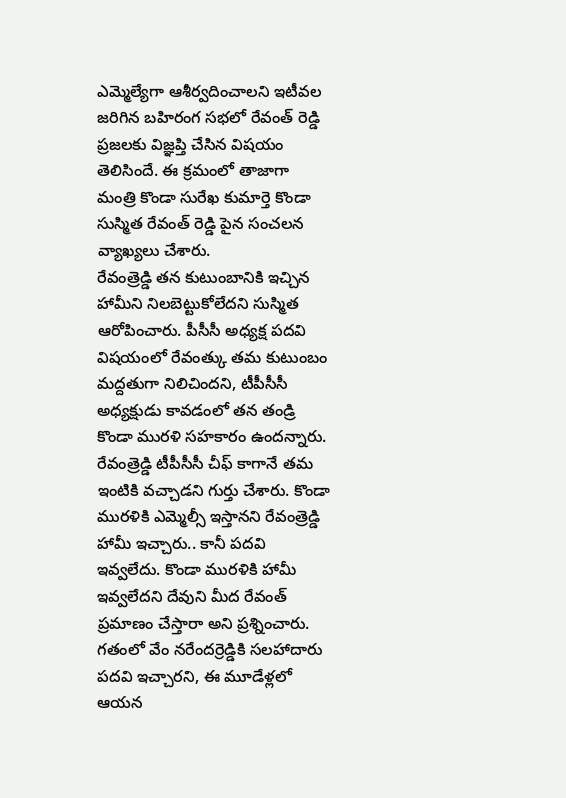ఎమ్మెల్యేగా ఆశీర్వదించాలని ఇటీవల జరిగిన బహిరంగ సభలో రేవంత్ రెడ్డి ప్రజలకు విజ్ఞప్తి చేసిన విషయం తెలిసిందే. ఈ క్రమంలో తాజాగా మంత్రి కొండా సురేఖ కుమార్తె కొండా సుస్మిత రేవంత్ రెడ్డి పైన సంచలన వ్యాఖ్యలు చేశారు.
రేవంత్రెడ్డి తన కుటుంబానికి ఇచ్చిన హామీని నిలబెట్టుకోలేదని సుస్మిత ఆరోపించారు. పీసీసీ అధ్యక్ష పదవి విషయంలో రేవంత్కు తమ కుటుంబం మద్దతుగా నిలిచిందని, టీపీసీసీ అధ్యక్షుడు కావడంలో తన తండ్రి కొండా మురళి సహకారం ఉందన్నారు. రేవంత్రెడ్డి టీపీసీసీ చీఫ్ కాగానే తమ ఇంటికి వచ్చాడని గుర్తు చేశారు. కొండా మురళికి ఎమ్మెల్సీ ఇస్తానని రేవంత్రెడ్డి హామీ ఇచ్చారు.. కానీ పదవి ఇవ్వలేదు. కొండా మురళికి హామీ ఇవ్వలేదని దేవుని మీద రేవంత్ ప్రమాణం చేస్తారా అని ప్రశ్నించారు.
గతంలో వేం నరేందర్రెడ్డికి సలహాదారు పదవి ఇచ్చారని, ఈ మూడేళ్లలో ఆయన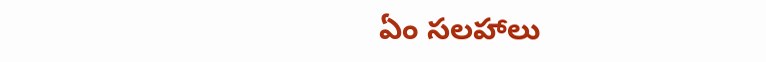ఏం సలహాలు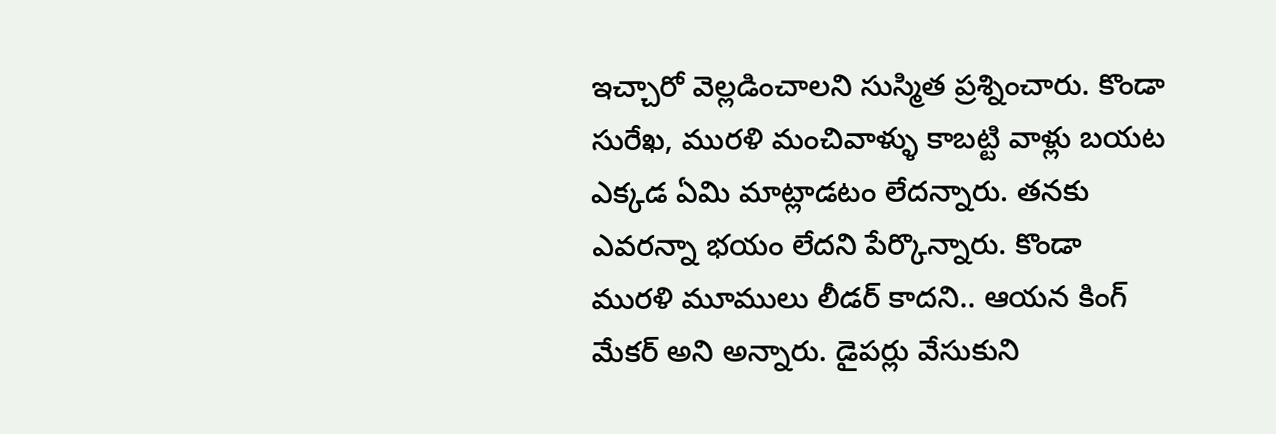ఇచ్చారో వెల్లడించాలని సుస్మిత ప్రశ్నించారు. కొండా సురేఖ, మురళి మంచివాళ్ళు కాబట్టి వాళ్లు బయట ఎక్కడ ఏమి మాట్లాడటం లేదన్నారు. తనకు ఎవరన్నా భయం లేదని పేర్కొన్నారు. కొండా మురళి మూములు లీడర్ కాదని.. ఆయన కింగ్ మేకర్ అని అన్నారు. డైపర్లు వేసుకుని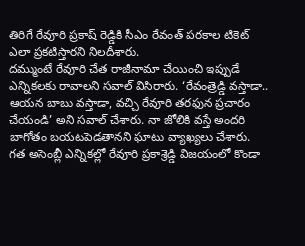తిరిగే రేవూరి ప్రకాష్ రెడ్డికి సీఎం రేవంత్ పరకాల టికెట్ ఎలా ప్రకటిస్తారని నిలదీశారు.
దమ్ముంటే రేవూరి చేత రాజీనామా చేయించి ఇప్పుడే ఎన్నికలకు రావాలని సవాల్ విసిరారు. ‘రేవంత్రెడ్డి వస్తాడా.. ఆయన బాబు వస్తాడా, వచ్చి రేవూరి తరఫున ప్రచారం చేయండి’ అని సవాల్ చేశారు. నా జోలికి వస్తే అందరి బాగోతం బయటపెడతానని ఘాటు వ్యాఖ్యలు చేశారు.
గత అసెంబ్లీ ఎన్నికల్లో రేవూరి ప్రకాశ్రెడ్డి విజయంలో కొండా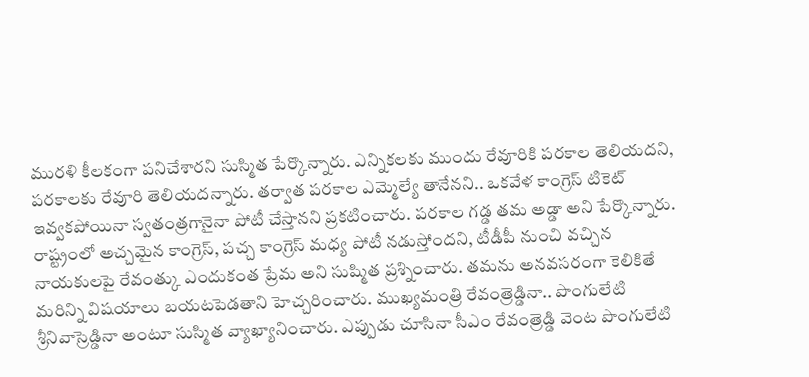మురళి కీలకంగా పనిచేశారని సుస్మిత పేర్కొన్నారు. ఎన్నికలకు ముందు రేవూరికి పరకాల తెలియదని, పరకాలకు రేవూరి తెలియదన్నారు. తర్వాత పరకాల ఎమ్మెల్యే తానేనని.. ఒకవేళ కాంగ్రెస్ టికెట్ ఇవ్వకపోయినా స్వతంత్రగానైనా పోటీ చేస్తానని ప్రకటించారు. పరకాల గడ్డ తమ అడ్డా అని పేర్కొన్నారు.
రాష్ట్రంలో అచ్చమైన కాంగ్రెస్, పచ్చ కాంగ్రెస్ మధ్య పోటీ నడుస్తోందని, టీడీపీ నుంచి వచ్చిన నాయకులపై రేవంత్కు ఎందుకంత ప్రేమ అని సుష్మిత ప్రశ్నించారు. తమను అనవసరంగా కెలికితే మరిన్ని విషయాలు బయటపెడతాని హెచ్చరించారు. ముఖ్యమంత్రి రేవంత్రెడ్డినా.. పొంగులేటి శ్రీనివాస్రెడ్డినా అంటూ సుస్మిత వ్యాఖ్యానించారు. ఎప్పుడు చూసినా సీఎం రేవంత్రెడ్డి వెంట పొంగులేటి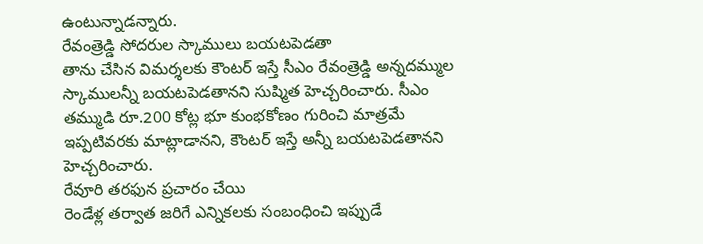ఉంటున్నాడన్నారు.
రేవంత్రెడ్డి సోదరుల స్కాములు బయటపెడతా
తాను చేసిన విమర్శలకు కౌంటర్ ఇస్తే సీఎం రేవంత్రెడ్డి అన్నదమ్ముల స్కాములన్నీ బయటపెడతానని సుష్మిత హెచ్చరించారు. సీఎం తమ్ముడి రూ.200 కోట్ల భూ కుంభకోణం గురించి మాత్రమే ఇప్పటివరకు మాట్లాడానని, కౌంటర్ ఇస్తే అన్నీ బయటపెడతానని హెచ్చరించారు.
రేవూరి తరఫున ప్రచారం చేయి
రెండేళ్ల తర్వాత జరిగే ఎన్నికలకు సంబంధించి ఇప్పుడే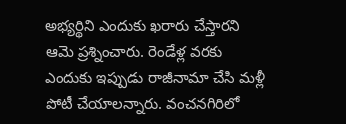అభ్యర్థిని ఎందుకు ఖరారు చేస్తారని ఆమె ప్రశ్నించారు. రెండేళ్ల వరకు ఎందుకు ఇప్పుడు రాజీనామా చేసి మళ్లీ పోటీ చేయాలన్నారు. వంచనగిరిలో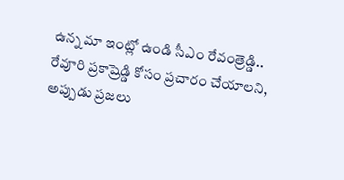ఉన్న మా ఇంట్లో ఉండి సీఎం రేవంత్రెడ్డి..
రేవూరి ప్రకాష్రెడ్డి కోసం ప్రచారం చేయాలని, అప్పుడు ప్రజలు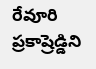రేవూరి ప్రకాష్రెడ్డిని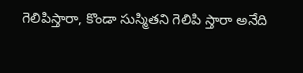గెలిపిస్తారా, కొండా సుస్మితని గెలిపి స్తారా అనేది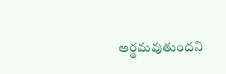అర్థమవుతుందని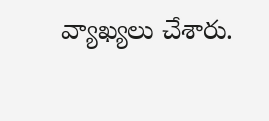వ్యాఖ్యలు చేశారు.